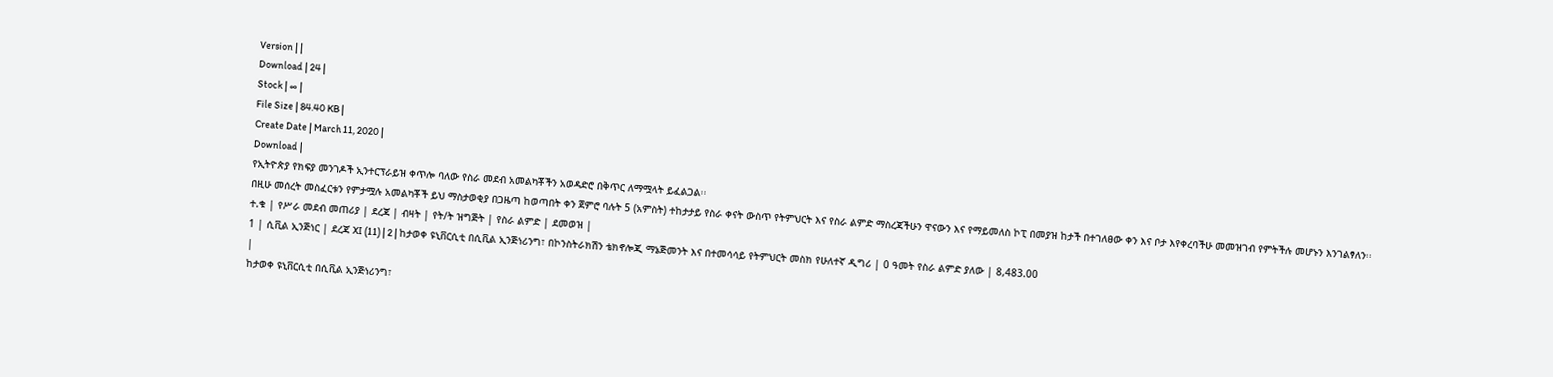Version | |
Download | 24 |
Stock | ∞ |
File Size | 84.40 KB |
Create Date | March 11, 2020 |
Download |
የኢትዮጵያ የክፍያ መንገዶች ኢንተርፕራይዝ ቀጥሎ ባለው የስራ መደብ አመልካቾችን አወዳድሮ በቅጥር ለማሟላት ይፈልጋል፡፡
በዚሁ መሰረት መስፈርቱን የምታሟሉ አመልካቾች ይህ ማስታወቂያ በጋዜጣ ከወጣበት ቀን ጀምሮ ባሉት 5 (አምስት) ተከታታይ የስራ ቀናት ውስጥ የትምህርት እና የስራ ልምድ ማስረጃችሁን ዋናውን እና የማይመለስ ኮፒ በመያዝ ከታች በተገለፀው ቀን እና ቦታ እየቀረባችሁ መመዝገብ የምትችሉ መሆኑን እንገልፃለን፡፡
ተ.ቁ | የሥራ መደብ መጠሪያ | ደረጃ | ብዛት | የት/ት ዝግጅት | የስራ ልምድ | ደመወዝ |
1 | ሲቪል ኢንጅነር | ደረጃ XI (11) | 2 | ከታወቀ ዩኒቨርሲቲ በሲቪል ኢንጅነሪንግ፣ በኮንስትራክሽን ቴክኖሎጂ ማኔጅመንት እና በተመሳሳይ የትምህርት መስክ የሁለተኛ ዲግሪ | 0 ዓመት የስራ ልምድ ያለው | 8,483.00
|
ከታወቀ ዩኒቨርሲቲ በሲቪል ኢንጅነሪንግ፣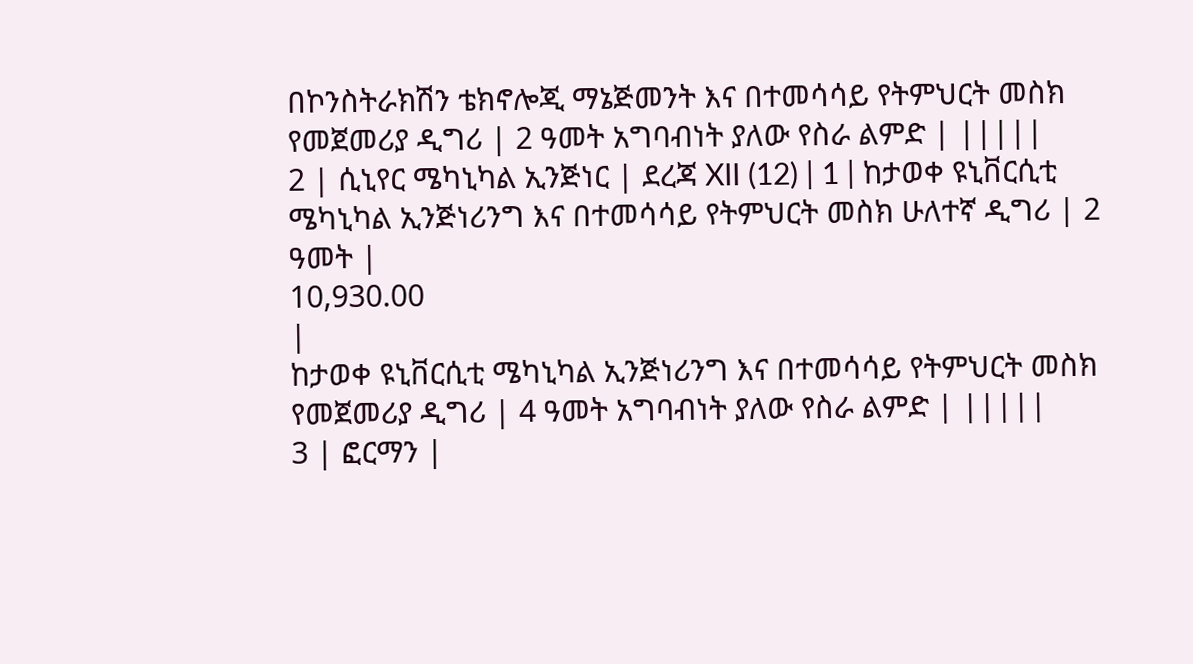በኮንስትራክሽን ቴክኖሎጂ ማኔጅመንት እና በተመሳሳይ የትምህርት መስክ የመጀመሪያ ዲግሪ | 2 ዓመት አግባብነት ያለው የስራ ልምድ | |||||
2 | ሲኒየር ሜካኒካል ኢንጅነር | ደረጃ XII (12) | 1 | ከታወቀ ዩኒቨርሲቲ ሜካኒካል ኢንጅነሪንግ እና በተመሳሳይ የትምህርት መስክ ሁለተኛ ዲግሪ | 2 ዓመት |
10,930.00
|
ከታወቀ ዩኒቨርሲቲ ሜካኒካል ኢንጅነሪንግ እና በተመሳሳይ የትምህርት መስክ የመጀመሪያ ዲግሪ | 4 ዓመት አግባብነት ያለው የስራ ልምድ | |||||
3 | ፎርማን |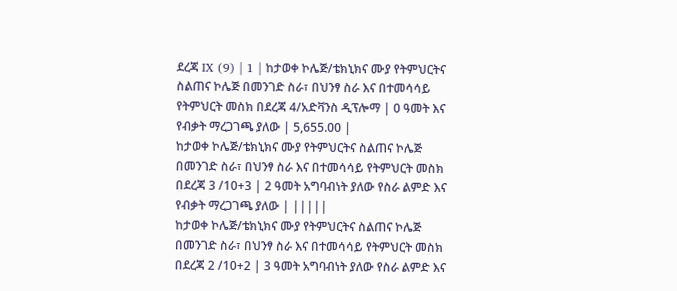ደረጃ IX (9) | 1 | ከታወቀ ኮሌጅ/ቴክኒክና ሙያ የትምህርትና ስልጠና ኮሌጅ በመንገድ ስራ፣ በህንፃ ስራ እና በተመሳሳይ የትምህርት መስክ በደረጃ 4/አድቫንስ ዲፕሎማ | 0 ዓመት እና የብቃት ማረጋገጫ ያለው | 5,655.00 |
ከታወቀ ኮሌጅ/ቴክኒክና ሙያ የትምህርትና ስልጠና ኮሌጅ በመንገድ ስራ፣ በህንፃ ስራ እና በተመሳሳይ የትምህርት መስክ በደረጃ 3 /10+3 | 2 ዓመት አግባብነት ያለው የስራ ልምድ እና የብቃት ማረጋገጫ ያለው | |||||
ከታወቀ ኮሌጅ/ቴክኒክና ሙያ የትምህርትና ስልጠና ኮሌጅ በመንገድ ስራ፣ በህንፃ ስራ እና በተመሳሳይ የትምህርት መስክ በደረጃ 2 /10+2 | 3 ዓመት አግባብነት ያለው የስራ ልምድ እና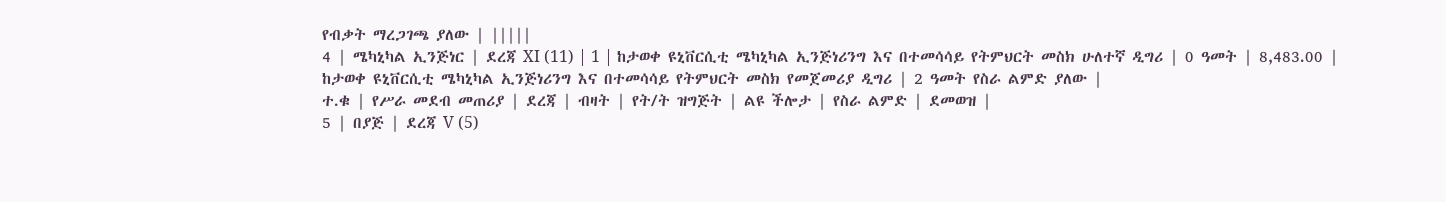የብቃት ማረጋገጫ ያለው | |||||
4 | ሜካኒካል ኢንጅነር | ደረጃ XI (11) | 1 | ከታወቀ ዩኒቨርሲቲ ሜካኒካል ኢንጅነሪንግ እና በተመሳሳይ የትምህርት መስክ ሁለተኛ ዲግሪ | 0 ዓመት | 8,483.00 |
ከታወቀ ዩኒቨርሲቲ ሜካኒካል ኢንጅነሪንግ እና በተመሳሳይ የትምህርት መስክ የመጀመሪያ ዲግሪ | 2 ዓመት የስራ ልምድ ያለው |
ተ.ቁ | የሥራ መደብ መጠሪያ | ደረጃ | ብዛት | የት/ት ዝግጅት | ልዩ ችሎታ | የስራ ልምድ | ደመወዝ |
5 | በያጅ | ደረጃ V (5)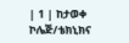| 1 | ከታወቀ ኮሌጅ/ቴክኒክና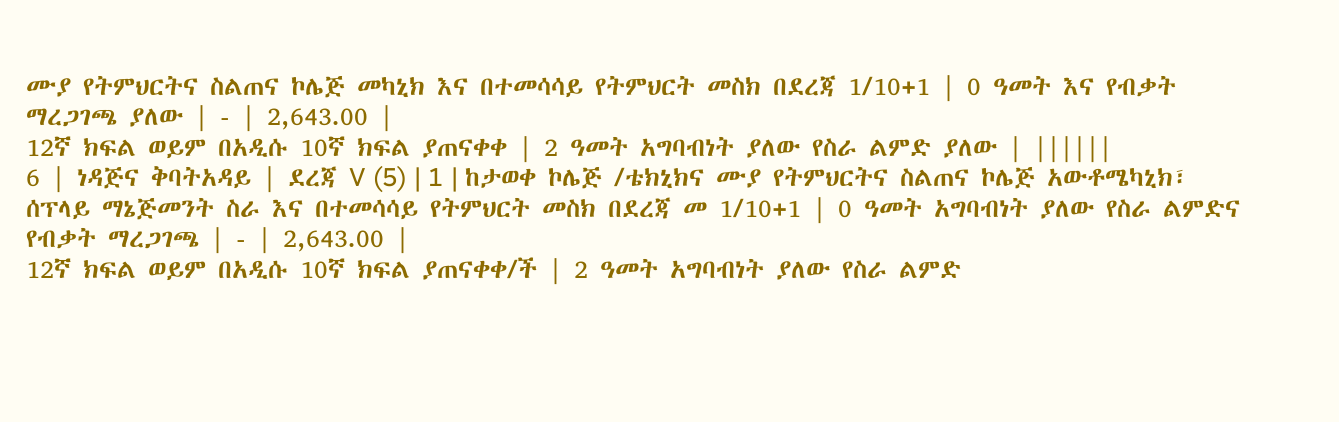ሙያ የትምህርትና ስልጠና ኮሌጅ መካኒክ እና በተመሳሳይ የትምህርት መስክ በደረጃ 1/10+1 | 0 ዓመት እና የብቃት ማረጋገጫ ያለው | - | 2,643.00 |
12ኛ ክፍል ወይም በአዲሱ 10ኛ ክፍል ያጠናቀቀ | 2 ዓመት አግባብነት ያለው የስራ ልምድ ያለው | ||||||
6 | ነዳጅና ቅባትአዳይ | ደረጃ V (5) | 1 | ከታወቀ ኮሌጅ /ቴክኒክና ሙያ የትምህርትና ስልጠና ኮሌጅ አውቶሜካኒክ፣ ሰፕላይ ማኔጅመንት ስራ እና በተመሳሳይ የትምህርት መስክ በደረጃ መ 1/10+1 | 0 ዓመት አግባብነት ያለው የስራ ልምድና የብቃት ማረጋገጫ | - | 2,643.00 |
12ኛ ክፍል ወይም በአዲሱ 10ኛ ክፍል ያጠናቀቀ/ች | 2 ዓመት አግባብነት ያለው የስራ ልምድ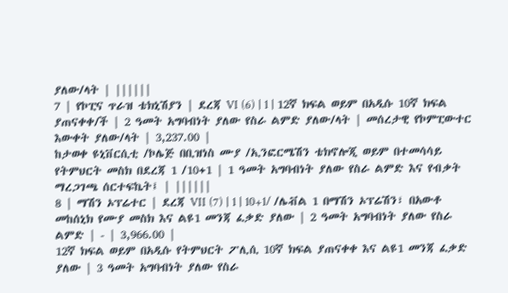ያለው/ላት | ||||||
7 | የኮፒና ጥራዝ ቴክኒሽያን | ደረጃ VI (6) | 1 | 12ኛ ክፍል ወይም በአዲሱ 10ኛ ክፍል ያጠናቀቀ/ች | 2 ዓመት አግባብነት ያለው የስራ ልምድ ያለው/ላት | መሰረታዊ የኮምፒውተር እውቀት ያለው/ላት | 3,237.00 |
ከታወቀ ዩኒቨርሲቲ /ኮሌጅ በቢዝነስ ሙያ /ኢንፎርሜሽን ቴክኖሎጂ ወይም በተመሳሳይ የትምህርት መስክ በደረጃ 1 /10+1 | 1 ዓመት አግባብነት ያለው የስራ ልምድ እና የብቃት ማረጋገጫ ሰርተፍኬት፤ | ||||||
8 | ማሽን ኦፕሬተር | ደረጃ VII (7) | 1 | 10+1/ /ሌቭል 1 በማሽን ኦፕሬሽን፣ በአውቶ መከሰኒክ የሙያ መስክ እና ልዩ1 መንጃ ፈቃድ ያለው | 2 ዓመት አግባብነት ያለው የስራ ልምድ | - | 3,966.00 |
12ኛ ክፍል ወይም በአዲሱ የትምህርት ፖሊሲ 10ኛ ክፍል ያጠናቀቀ እና ልዩ1 መንጃ ፈቃድ ያለው | 3 ዓመት አግባብነት ያለው የስራ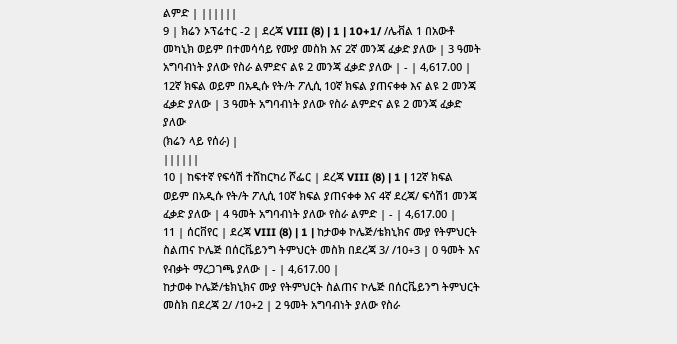ልምድ | ||||||
9 | ክሬን ኦፕሬተር -2 | ደረጃ VIII (8) | 1 | 10+1/ /ሌቭል 1 በአውቶ መካኒክ ወይም በተመሳሳይ የሙያ መስክ እና 2ኛ መንጃ ፈቃድ ያለው | 3 ዓመት አግባብነት ያለው የስራ ልምድና ልዩ 2 መንጃ ፈቃድ ያለው | - | 4,617.00 |
12ኛ ክፍል ወይም በአዲሱ የት/ት ፖሊሲ 10ኛ ክፍል ያጠናቀቀ እና ልዩ 2 መንጃ ፈቃድ ያለው | 3 ዓመት አግባብነት ያለው የስራ ልምድና ልዩ 2 መንጃ ፈቃድ ያለው
(ክሬን ላይ የሰራ) |
||||||
10 | ከፍተኛ የፍሳሽ ተሸከርካሪ ሾፌር | ደረጃ VIII (8) | 1 | 12ኛ ክፍል ወይም በአዲሱ የት/ት ፖሊሲ 10ኛ ክፍል ያጠናቀቀ እና 4ኛ ደረጃ/ ፍሳሽ1 መንጃ ፈቃድ ያለው | 4 ዓመት አግባብነት ያለው የስራ ልምድ | - | 4,617.00 |
11 | ሰርቨየር | ደረጃ VIII (8) | 1 | ከታወቀ ኮሌጅ/ቴክኒክና ሙያ የትምህርት ስልጠና ኮሌጅ በሰርቬይንግ ትምህርት መስክ በደረጃ 3/ /10+3 | 0 ዓመት እና የብቃት ማረጋገጫ ያለው | - | 4,617.00 |
ከታወቀ ኮሌጅ/ቴክኒክና ሙያ የትምህርት ስልጠና ኮሌጅ በሰርቬይንግ ትምህርት መስክ በደረጃ 2/ /10+2 | 2 ዓመት አግባብነት ያለው የስራ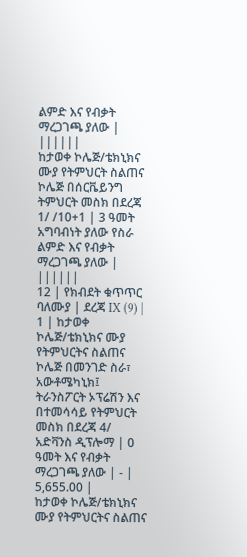ልምድ እና የብቃት ማረጋገጫ ያለው | ||||||
ከታወቀ ኮሌጅ/ቴክኒክና ሙያ የትምህርት ስልጠና ኮሌጅ በሰርቬይንግ ትምህርት መስክ በደረጃ 1/ /10+1 | 3 ዓመት አግባብነት ያለው የስራ ልምድ እና የብቃት ማረጋገጫ ያለው | ||||||
12 | የክብደት ቁጥጥር ባለሙያ | ደረጃ IX (9) | 1 | ከታወቀ ኮሌጅ/ቴክኒክና ሙያ የትምህርትና ስልጠና ኮሌጅ በመንገድ ስራ፣ አውቶሜካኒክ፤ ትራንስፖርት ኦፕሬሽን እና በተመሳሳይ የትምህርት መስክ በደረጃ 4/ አድቫንስ ዲፕሎማ | 0 ዓመት እና የብቃት ማረጋገጫ ያለው | - | 5,655.00 |
ከታወቀ ኮሌጅ/ቴክኒክና ሙያ የትምህርትና ስልጠና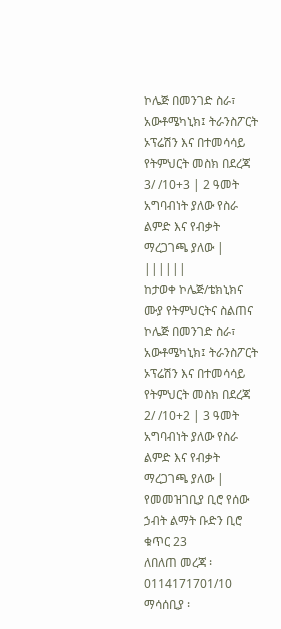ኮሌጅ በመንገድ ስራ፣ አውቶሜካኒክ፤ ትራንስፖርት ኦፕሬሽን እና በተመሳሳይ የትምህርት መስክ በደረጃ 3/ /10+3 | 2 ዓመት አግባብነት ያለው የስራ ልምድ እና የብቃት ማረጋገጫ ያለው | ||||||
ከታወቀ ኮሌጅ/ቴክኒክና ሙያ የትምህርትና ስልጠና ኮሌጅ በመንገድ ስራ፣ አውቶሜካኒክ፤ ትራንስፖርት ኦፕሬሽን እና በተመሳሳይ የትምህርት መስክ በደረጃ 2/ /10+2 | 3 ዓመት አግባብነት ያለው የስራ ልምድ እና የብቃት ማረጋገጫ ያለው |
የመመዝገቢያ ቢሮ የሰው ኃብት ልማት ቡድን ቢሮ ቁጥር 23
ለበለጠ መረጃ ፡ 0114171701/10
ማሳሰቢያ ፡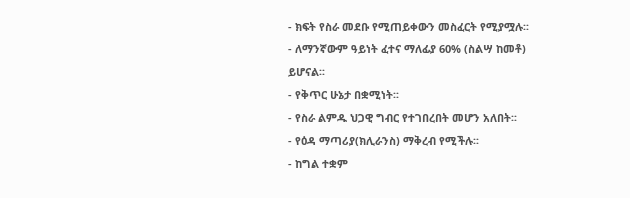- ክፍት የስራ መደቡ የሚጠይቀውን መስፈርት የሚያሟሉ፡፡
- ለማንኛውም ዓይነት ፈተና ማለፊያ 60% (ስልሣ ከመቶ) ይሆናል፡፡
- የቅጥር ሁኔታ በቋሚነት፡፡
- የስራ ልምዱ ህጋዊ ግብር የተገበረበት መሆን አለበት፡፡
- የዕዳ ማጣሪያ(ክሊራንስ) ማቅረብ የሚችሉ፡፡
- ከግል ተቋም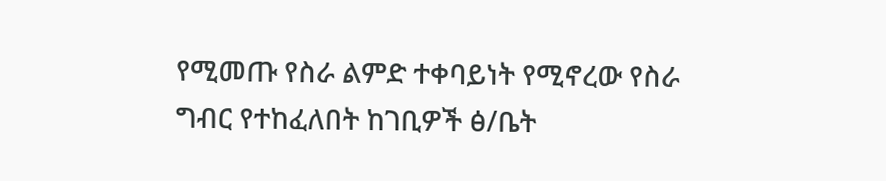የሚመጡ የስራ ልምድ ተቀባይነት የሚኖረው የስራ ግብር የተከፈለበት ከገቢዎች ፅ/ቤት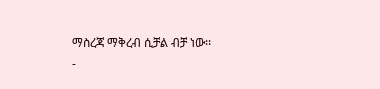ማስረጃ ማቅረብ ሲቻል ብቻ ነው፡፡
-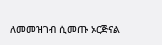ለመመዝገብ ሲመጡ ኦርጅናል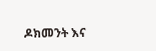ዶክመንት እና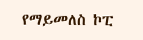የማይመለስ ኮፒ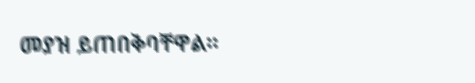መያዝ ይጠበቅባቸዋል፡፡